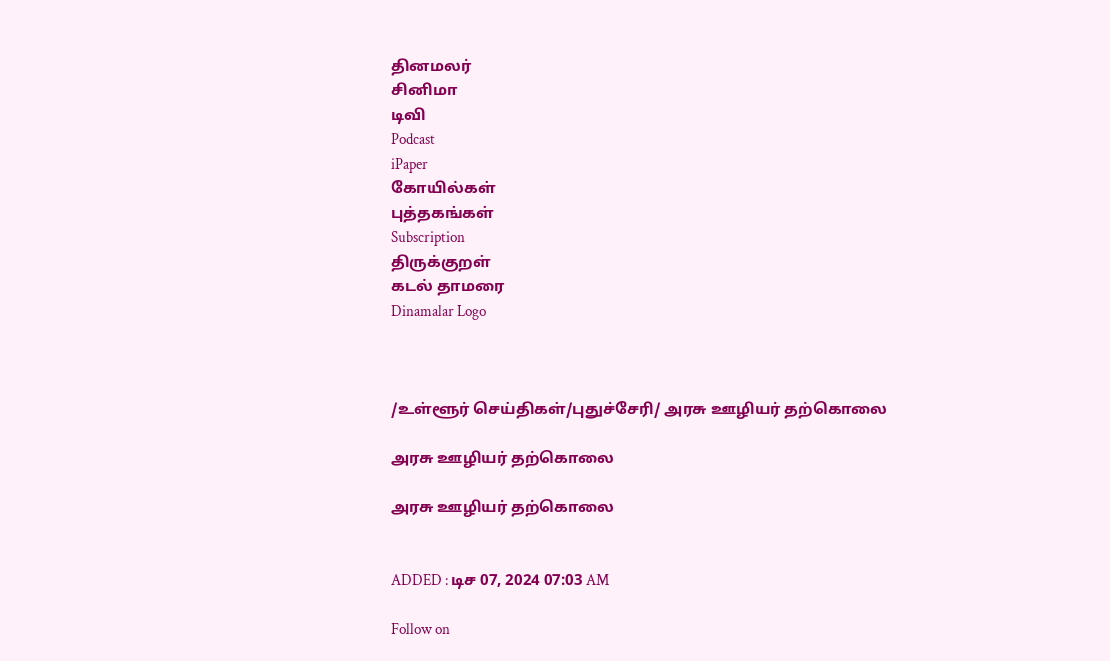தினமலர்
சினிமா
டிவி
Podcast
iPaper
கோயில்கள்
புத்தகங்கள்
Subscription
திருக்குறள்
கடல் தாமரை
Dinamalar Logo



/உள்ளூர் செய்திகள்/புதுச்சேரி/ அரசு ஊழியர் தற்கொலை

அரசு ஊழியர் தற்கொலை

அரசு ஊழியர் தற்கொலை


ADDED : டிச 07, 2024 07:03 AM

Follow on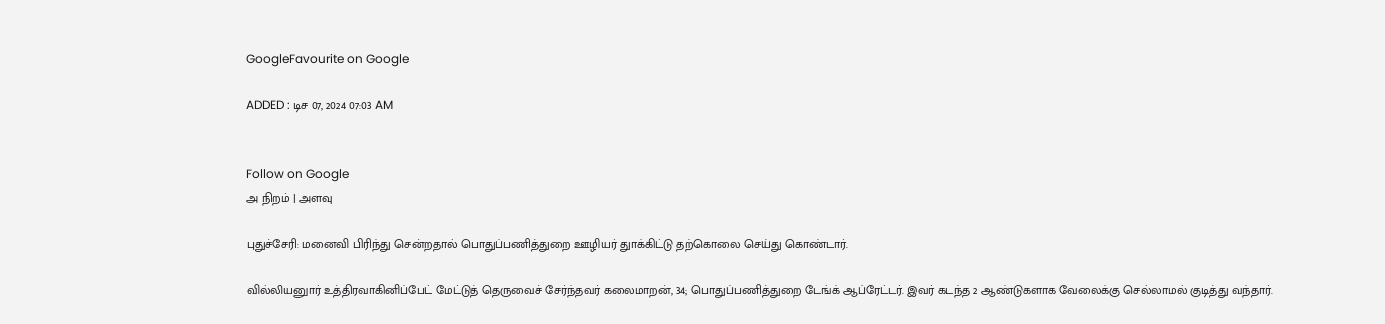GoogleFavourite on Google

ADDED : டிச 07, 2024 07:03 AM


Follow on Google
அ நிறம் | அளவு

புதுச்சேரி: மனைவி பிரிந்து சென்றதால் பொதுப்பணித்துறை ஊழியர் துாக்கிட்டு தற்கொலை செய்து கொண்டார்.

வில்லியனுார் உத்திரவாகினிப்பேட் மேட்டுத் தெருவைச் சேர்ந்தவர் கலைமாறன், 34; பொதுப்பணித்துறை டேங்க் ஆப்ரேட்டர். இவர் கடந்த 2 ஆண்டுகளாக வேலைக்கு செல்லாமல் குடித்து வந்தார்.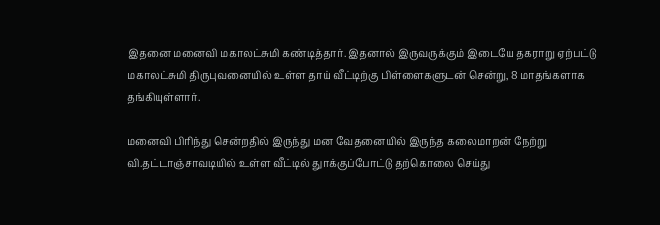இதனை மனைவி மகாலட்சுமி கண்டித்தார். இதனால் இருவருக்கும் இடையே தகராறு ஏற்பட்டு மகாலட்சுமி திருபுவனையில் உள்ள தாய் வீட்டிற்கு பிள்ளைகளுடன் சென்று, 8 மாதங்களாக தங்கியுள்ளார்.

மனைவி பிரிந்து சென்றதில் இருந்து மன வேதனையில் இருந்த கலைமாறன் நேற்று வி.தட்டாஞ்சாவடியில் உள்ள வீட்டில் துாக்குப்போட்டு தற்கொலை செய்து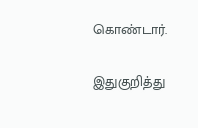கொண்டார்.

இதுகுறித்து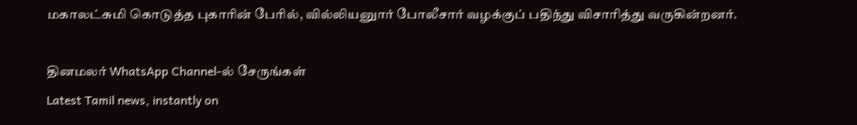மகாலட்சுமி கொடுத்த புகாரின் பேரில், வில்லியனுார் போலீசார் வழக்குப் பதிந்து விசாரித்து வருகின்றனர்.

தினமலர் WhatsApp Channel-ல் சேருங்கள்
Latest Tamil news, instantly on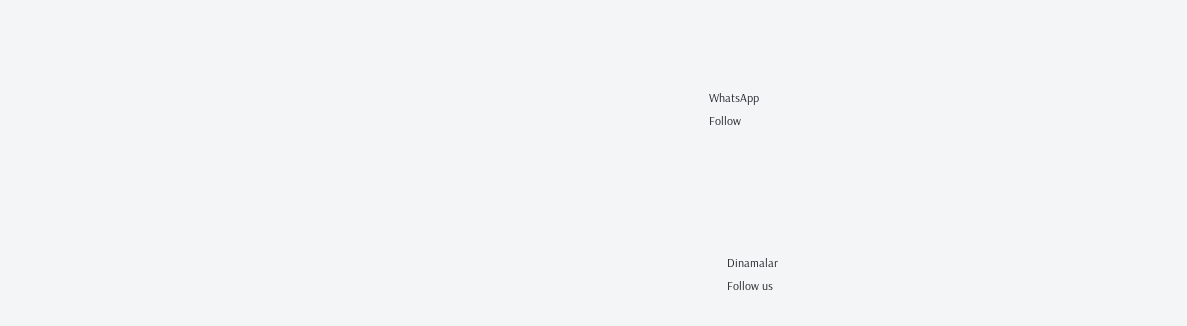WhatsApp
Follow





      Dinamalar
      Follow us